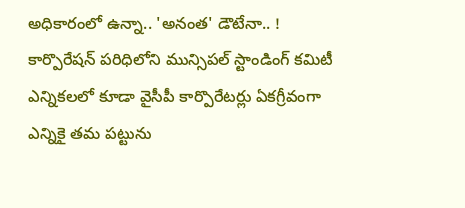అధికారంలో ఉన్నా.. 'అనంత' డౌటేనా.. !
కార్పొరేషన్ పరిధిలోని మున్సిపల్ స్టాండింగ్ కమిటీ ఎన్నికలలో కూడా వైసీపీ కార్పొరేటర్లు ఏకగ్రీవంగా ఎన్నికై తమ పట్టును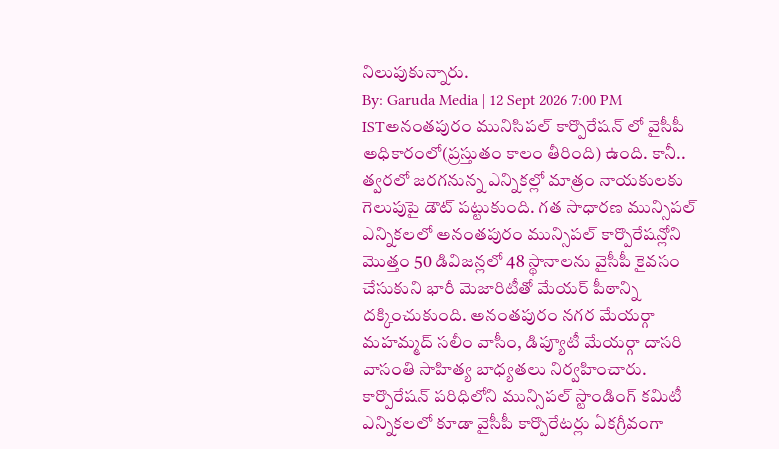నిలుపుకున్నారు.
By: Garuda Media | 12 Sept 2026 7:00 PM ISTఅనంతపురం మునిసిపల్ కార్పొరేషన్ లో వైసీపీ అధికారంలో(ప్రస్తుతం కాలం తీరింది) ఉంది. కానీ.. త్వరలో జరగనున్న ఎన్నికల్లో మాత్రం నాయకులకు గెలుపుపై డౌట్ పట్టుకుంది. గత సాధారణ మున్సిపల్ ఎన్నికలలో అనంతపురం మున్సిపల్ కార్పొరేషన్లోని మొత్తం 50 డివిజన్లలో 48 స్థానాలను వైసీపీ కైవసం చేసుకుని భారీ మెజారిటీతో మేయర్ పీఠాన్ని దక్కించుకుంది. అనంతపురం నగర మేయర్గా మహమ్మద్ సలీం వాసీం, డిప్యూటీ మేయర్గా దాసరి వాసంతి సాహిత్య బాధ్యతలు నిర్వహించారు.
కార్పొరేషన్ పరిధిలోని మున్సిపల్ స్టాండింగ్ కమిటీ ఎన్నికలలో కూడా వైసీపీ కార్పొరేటర్లు ఏకగ్రీవంగా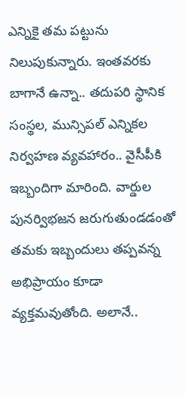ఎన్నికై తమ పట్టును నిలుపుకున్నారు. ఇంతవరకు బాగానే ఉన్నా.. తదుపరి స్థానిక సంస్థల, మున్సిపల్ ఎన్నికల నిర్వహణ వ్యవహారం.. వైసీపీకి ఇబ్బందిగా మారింది. వార్డుల పునర్విభజన జరుగుతుండడంతో తమకు ఇబ్బందులు తప్పవన్న అభిప్రాయం కూడా వ్యక్తమవుతోంది. అలానే..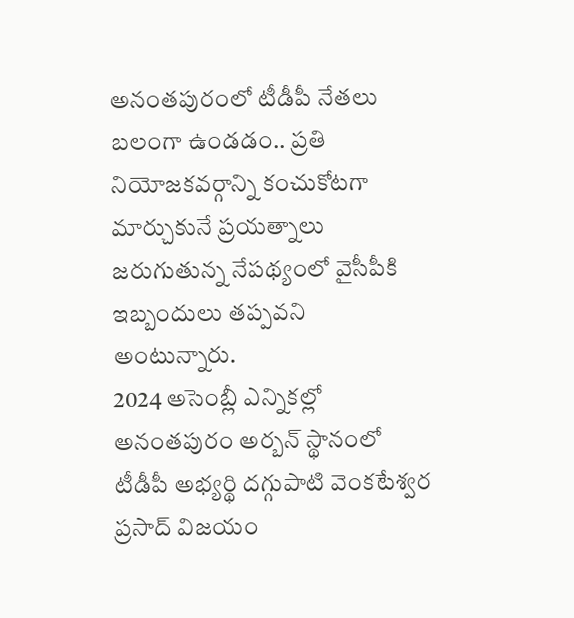అనంతపురంలో టీడీపీ నేతలు బలంగా ఉండడం.. ప్రతి నియోజకవర్గాన్ని కంచుకోటగా మార్చుకునే ప్రయత్నాలు జరుగుతున్న నేపథ్యంలో వైసీపీకి ఇబ్బందులు తప్పవని అంటున్నారు.
2024 అసెంబ్లీ ఎన్నికల్లో అనంతపురం అర్బన్ స్థానంలో టీడీపీ అభ్యర్థి దగ్గుపాటి వెంకటేశ్వర ప్రసాద్ విజయం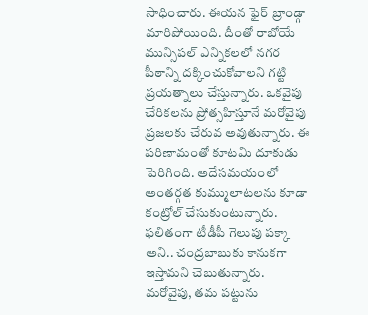సాధించారు. ఈయన ఫైర్ బ్రాండ్గా మారిపోయింది. దీంతో రాబోయే మున్సిపల్ ఎన్నికలలో నగర పీఠాన్ని దక్కించుకోవాలని గట్టి ప్రయత్నాలు చేస్తున్నారు. ఒకవైపు చేరికలను ప్రోత్సహిస్తూనే మరోవైపు ప్రజలకు చేరువ అవుతున్నారు. ఈ పరిణామంతో కూటమి దూకుడు పెరిగింది. అదేసమయంలో అంతర్గత కుమ్ములాటలను కూడా కంట్రోల్ చేసుకుంటున్నారు. ఫలితంగా టీడీపీ గెలుపు పక్కా అని.. చంద్రబాబుకు కానుకగా ఇస్తామని చెబుతున్నారు.
మరోవైపు, తమ పట్టును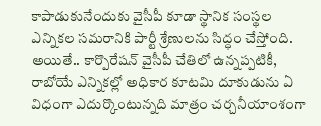కాపాడుకునేందుకు వైసీపీ కూడా స్థానిక సంస్థల ఎన్నికల సమరానికి పార్టీ శ్రేణులను సిద్ధం చేస్తోంది. అయితే.. కార్పొరేషన్ వైసీపీ చేతిలో ఉన్నప్పటికీ, రాబోయే ఎన్నికల్లో అధికార కూటమి దూకుడును ఏ విధంగా ఎదుర్కొంటున్నది మాత్రం చర్చనీయాంశంగా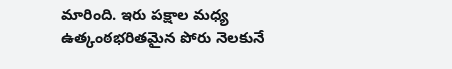మారింది. ఇరు పక్షాల మధ్య ఉత్కంఠభరితమైన పోరు నెలకునే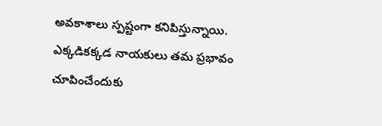అవకాశాలు స్పష్టంగా కనిపిస్తున్నాయి. ఎక్కడికక్కడ నాయకులు తమ ప్రభావం చూపించేందుకు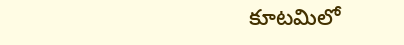కూటమిలో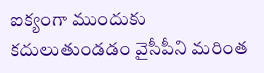ఐక్యంగా ముందుకు కదులుతుండడం వైసీపీని మరింత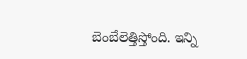బెంబేలెత్తిస్తోంది. ఇన్ని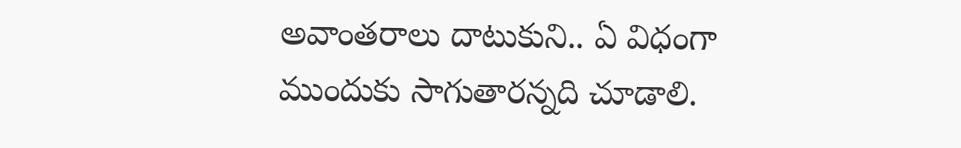అవాంతరాలు దాటుకుని.. ఏ విధంగా ముందుకు సాగుతారన్నది చూడాలి.